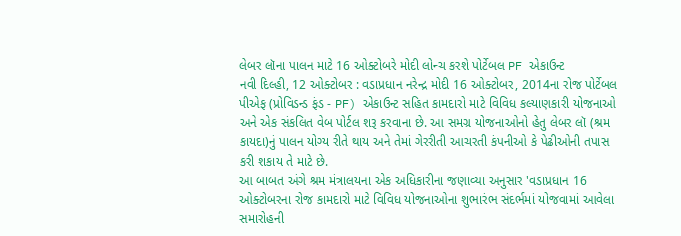લેબર લૉના પાલન માટે 16 ઓક્ટોબરે મોદી લોન્ચ કરશે પોર્ટેબલ PF એકાઉન્ટ
નવી દિલ્હી, 12 ઓક્ટોબર : વડાપ્રધાન નરેન્દ્ર મોદી 16 ઓક્ટોબર, 2014ના રોજ પોર્ટેબલ પીએફ (પ્રોવિડન્ડ ફંડ - PF) એકાઉન્ટ સહિત કામદારો માટે વિવિધ કલ્યાણકારી યોજનાઓ અને એક સંકલિત વેબ પોર્ટલ શરૂ કરવાના છે. આ સમગ્ર યોજનાઓનો હેતુ લેબર લૉ (શ્રમ કાયદા)નું પાલન યોગ્ય રીતે થાય અને તેમાં ગેરરીતી આચરતી કંપનીઓ કે પેઢીઓની તપાસ કરી શકાય તે માટે છે.
આ બાબત અંગે શ્રમ મંત્રાલયના એક અધિકારીના જણાવ્યા અનુસાર 'વડાપ્રધાન 16 ઓક્ટોબરના રોજ કામદારો માટે વિવિધ યોજનાઓના શુભારંભ સંદર્ભમાં યોજવામાં આવેલા સમારોહની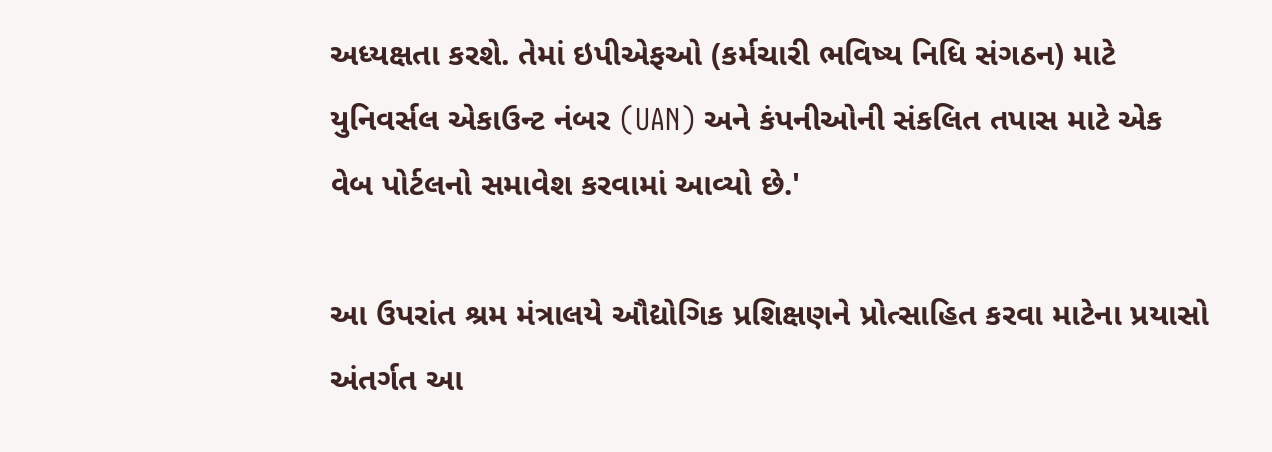અધ્યક્ષતા કરશે. તેમાં ઇપીએફઓ (કર્મચારી ભવિષ્ય નિધિ સંગઠન) માટે યુનિવર્સલ એકાઉન્ટ નંબર (UAN) અને કંપનીઓની સંકલિત તપાસ માટે એક વેબ પોર્ટલનો સમાવેશ કરવામાં આવ્યો છે.'

આ ઉપરાંત શ્રમ મંત્રાલયે ઔદ્યોગિક પ્રશિક્ષણને પ્રોત્સાહિત કરવા માટેના પ્રયાસો અંતર્ગત આ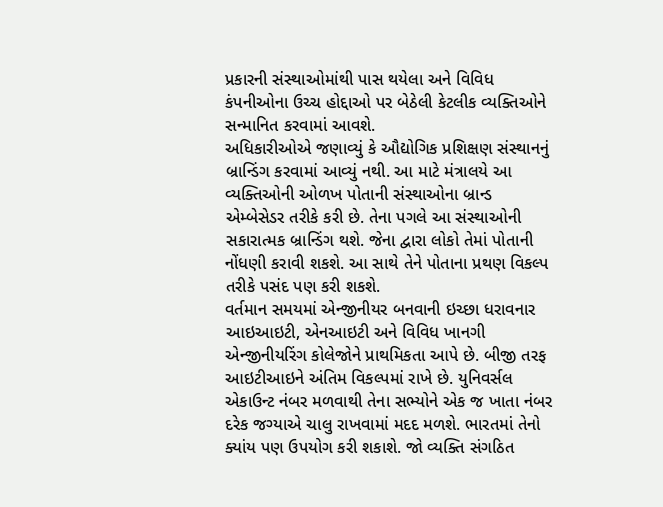પ્રકારની સંસ્થાઓમાંથી પાસ થયેલા અને વિવિધ કંપનીઓના ઉચ્ચ હોદ્દાઓ પર બેઠેલી કેટલીક વ્યક્તિઓને સન્માનિત કરવામાં આવશે.
અધિકારીઓએ જણાવ્યું કે ઔદ્યોગિક પ્રશિક્ષણ સંસ્થાનનું બ્રાન્ડિંગ કરવામાં આવ્યું નથી. આ માટે મંત્રાલયે આ વ્યક્તિઓની ઓળખ પોતાની સંસ્થાઓના બ્રાન્ડ એમ્બેસેડર તરીકે કરી છે. તેના પગલે આ સંસ્થાઓની સકારાત્મક બ્રાન્ડિંગ થશે. જેના દ્વારા લોકો તેમાં પોતાની નોંધણી કરાવી શકશે. આ સાથે તેને પોતાના પ્રથણ વિકલ્પ તરીકે પસંદ પણ કરી શકશે.
વર્તમાન સમયમાં એન્જીનીયર બનવાની ઇચ્છા ધરાવનાર આઇઆઇટી, એનઆઇટી અને વિવિધ ખાનગી એન્જીનીયરિંગ કોલેજોને પ્રાથમિકતા આપે છે. બીજી તરફ આઇટીઆઇને અંતિમ વિકલ્પમાં રાખે છે. યુનિવર્સલ એકાઉન્ટ નંબર મળવાથી તેના સભ્યોને એક જ ખાતા નંબર દરેક જગ્યાએ ચાલુ રાખવામાં મદદ મળશે. ભારતમાં તેનો ક્યાંય પણ ઉપયોગ કરી શકાશે. જો વ્યક્તિ સંગઠિત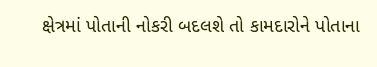ક્ષેત્રમાં પોતાની નોકરી બદલશે તો કામદારોને પોતાના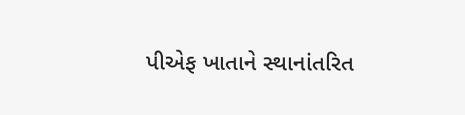પીએફ ખાતાને સ્થાનાંતરિત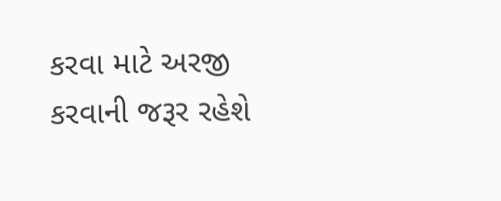કરવા માટે અરજી કરવાની જરૂર રહેશે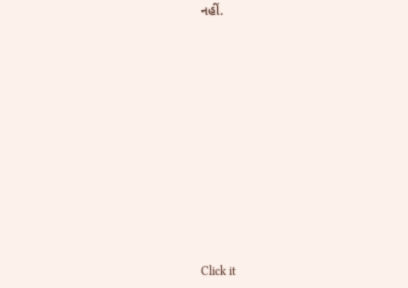નહીં.












Click it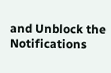and Unblock the Notifications